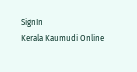SignIn
Kerala Kaumudi Online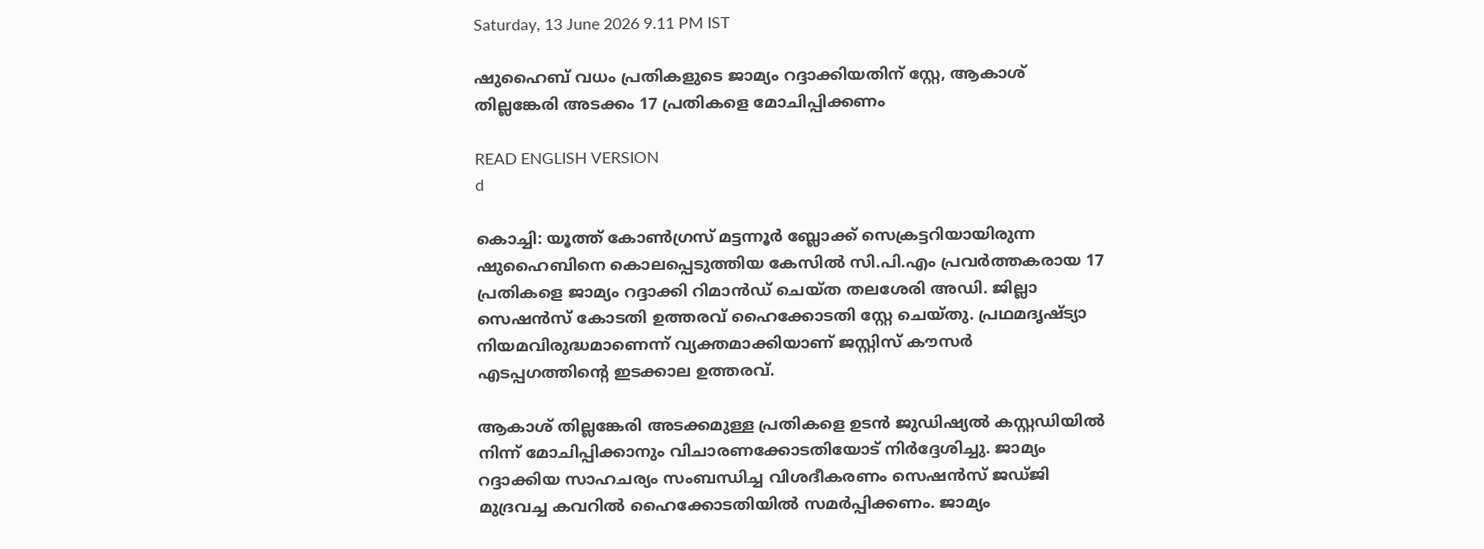Saturday, 13 June 2026 9.11 PM IST

ഷുഹൈബ് വധം പ്രതികളുടെ ജാമ്യം റദ്ദാക്കിയതിന് സ്റ്റേ, ആകാശ് തില്ലങ്കേരി അടക്കം 17 പ്രതികളെ മോചിപ്പിക്കണം

READ ENGLISH VERSION
d

കൊച്ചി: യൂത്ത് കോൺഗ്രസ് മട്ടന്നൂർ ബ്ലോക്ക് സെക്രട്ടറിയായിരുന്ന ഷുഹൈബിനെ കൊലപ്പെടുത്തിയ കേസിൽ സി.പി.എം പ്രവർത്തകരായ 17 പ്രതികളെ ജാമ്യം റദ്ദാക്കി റിമാൻഡ് ചെയ്ത തലശേരി അഡി. ജില്ലാ സെഷൻസ് കോടതി ഉത്തരവ് ഹൈക്കോടതി സ്റ്റേ ചെയ്തു. പ്രഥമദൃഷ്ട്യാ നിയമവിരുദ്ധമാണെന്ന് വ്യക്തമാക്കിയാണ് ജസ്റ്റിസ് കൗസർ എടപ്പഗത്തിന്റെ ഇടക്കാല ഉത്തരവ്.

ആകാശ് തില്ലങ്കേരി അടക്കമുള്ള പ്രതികളെ ഉടൻ ജുഡിഷ്യൽ കസ്റ്റഡിയിൽ നിന്ന് മോചിപ്പിക്കാനും വിചാരണക്കോടതിയോട് നിർദ്ദേശിച്ചു. ജാമ്യം റദ്ദാക്കിയ സാഹചര്യം സംബന്ധിച്ച വിശദീകരണം സെഷൻസ് ജഡ്ജി മുദ്രവച്ച കവറിൽ ഹൈക്കോടതിയിൽ സമർപ്പിക്കണം. ജാമ്യം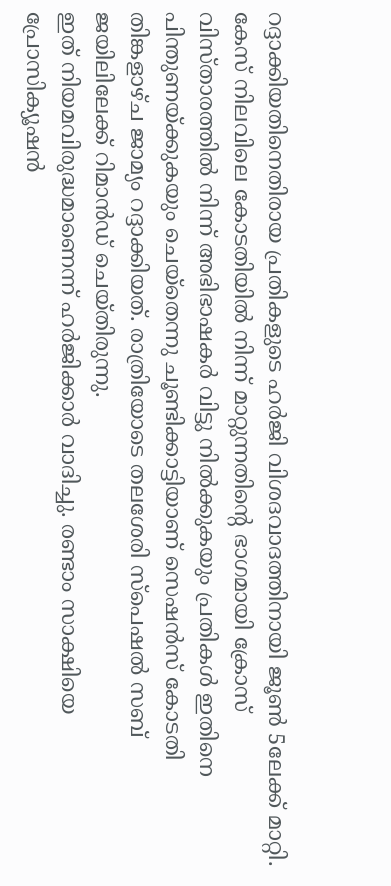റദ്ദാക്കിയതിനെതിരായ പ്രതികളുടെ ഹർജി വിശദവാദത്തിനായി ജൂൺ 5ലേക്ക് മാറ്റി. കേസ് നിലവിലെ കോടതിയിൽ നിന്ന് മാറ്റുന്നതിന്റെ ഭാഗമായി ക്രോസ് വിസ്താരത്തിൽ നിന്ന് അഭിഭാഷകർ വിട്ടു നിൽക്കുകയും പ്രതികൾ ഇതിനെ പിന്തുണയ്‌ക്കുകയും ചെയ്തെന്നു ചൂണ്ടിക്കാട്ടിയാണ് സെഷൻസ് കോടതി തിങ്കളാഴ്ച ജാമ്യം റദ്ദാക്കിയത്. രാത്രിയോടെ തലശേരി സ്‌പെഷൽ സബ് ജയിലിലേക്ക് റിമാൻഡ് ചെയ്തിരുന്നു.
ഇത് നിയമവിരുദ്ധമാണെന്ന് ഹർജിക്കാർ വാദിച്ചു. രണ്ടാം സാക്ഷിയെ പ്രോസിക്യൂഷൻ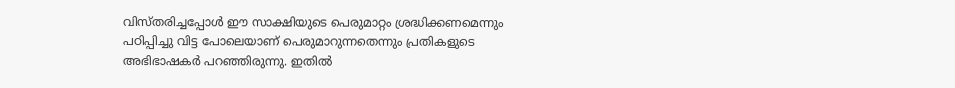വിസ്തരിച്ചപ്പോൾ ഈ സാക്ഷിയുടെ പെരുമാറ്റം ശ്രദ്ധിക്കണമെന്നും പഠിപ്പിച്ചു വിട്ട പോലെയാണ് പെരുമാറുന്നതെന്നും പ്രതികളുടെ അഭിഭാഷകർ പറഞ്ഞിരുന്നു. ഇതിൽ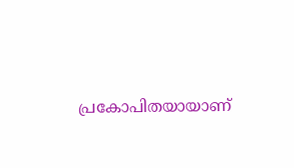പ്രകോപിതയായാണ്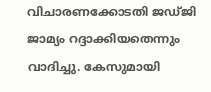വിചാരണക്കോടതി ജഡ്ജി ജാമ്യം റദ്ദാക്കിയതെന്നും വാദിച്ചു. കേസുമായി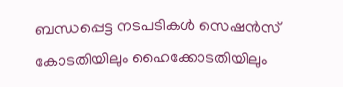ബന്ധപ്പെട്ട നടപടികൾ സെഷൻസ് കോടതിയിലും ഹൈക്കോടതിയിലും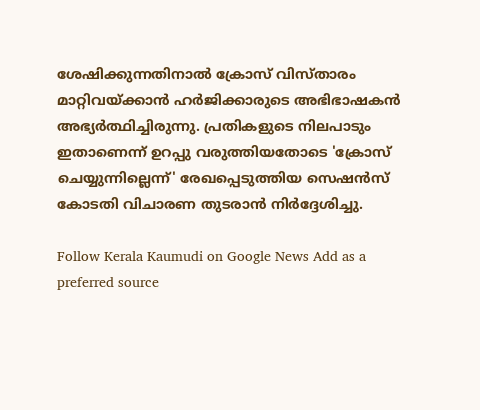ശേഷിക്കുന്നതിനാൽ ക്രോസ് വിസ്താരം മാറ്റിവയ്‌ക്കാൻ ഹർജിക്കാരുടെ അഭിഭാഷകൻ അഭ്യർത്ഥിച്ചിരുന്നു. പ്രതികളുടെ നിലപാടും ഇതാണെന്ന് ഉറപ്പു വരുത്തിയതോടെ 'ക്രോസ് ചെയ്യുന്നില്ലെന്ന്' രേഖപ്പെടുത്തിയ സെഷൻസ് കോടതി വിചാരണ തുടരാൻ നിർദ്ദേശിച്ചു.

Follow Kerala Kaumudi on Google News Add as a preferred source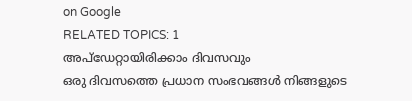on Google
RELATED TOPICS: 1
അപ്ഡേറ്റായിരിക്കാം ദിവസവും
ഒരു ദിവസത്തെ പ്രധാന സംഭവങ്ങൾ നിങ്ങളുടെ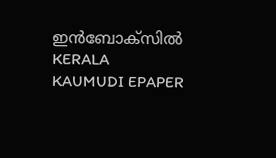ഇൻബോക്സിൽ
KERALA KAUMUDI EPAPER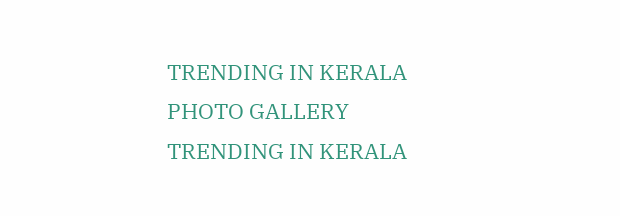TRENDING IN KERALA
PHOTO GALLERY
TRENDING IN KERALA